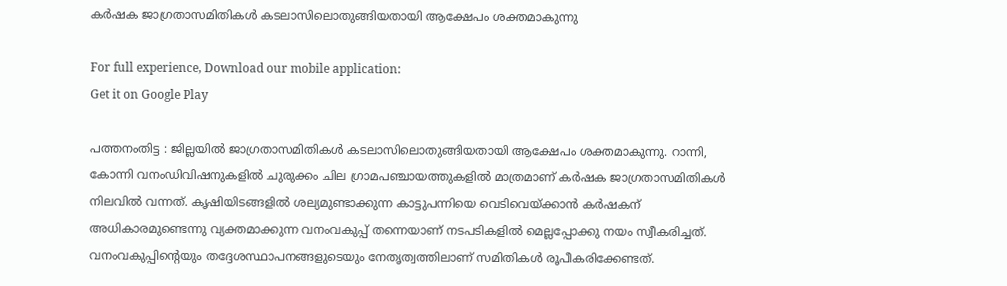കർഷക ജാഗ്രതാസമിതികള്‍ കടലാസിലൊതുങ്ങിയതായി ആക്ഷേപം ശക്തമാകുന്നു

For full experience, Download our mobile application:
Get it on Google Play

പത്തനംതിട്ട : ജില്ലയിൽ ജാഗ്രതാസമിതികള്‍ കടലാസിലൊതുങ്ങിയതായി ആക്ഷേപം ശക്തമാകുന്നു. റാന്നി, കോന്നി വനംഡിവിഷനുകളിൽ ചുരുക്കം ചില ഗ്രാമപഞ്ചായത്തുകളിൽ മാത്രമാണ് കർഷക ജാഗ്രതാസമിതികൾ നിലവിൽ വന്നത്. കൃഷിയിടങ്ങളിൽ ശല്യമുണ്ടാക്കുന്ന കാട്ടുപന്നിയെ വെടിവെയ്ക്കാൻ കർഷകന് അധികാരമുണ്ടെന്നു വ്യക്തമാക്കുന്ന വനംവകുപ്പ് തന്നെയാണ് നടപടികളിൽ മെല്ലപ്പോക്കു നയം സ്വീകരിച്ചത്. വനംവകുപ്പിന്‍റെയും തദ്ദേശസ്ഥാപനങ്ങളുടെയും നേതൃത്വത്തിലാണ് സമിതികൾ രൂപീകരിക്കേണ്ടത്.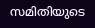സമിതിയുടെ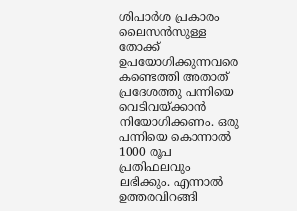ശിപാർശ പ്രകാരം ലൈസൻസുള്ള തോക്ക് ഉപയോഗിക്കുന്നവരെ കണ്ടെത്തി അതാത് പ്രദേശത്തു പന്നിയെ വെടിവയ്ക്കാൻ നിയോഗിക്കണം. ഒരു പന്നിയെ കൊന്നാൽ 1000 രൂപ പ്രതിഫലവും ലഭിക്കും. എന്നാൽ ഉത്തരവിറങ്ങി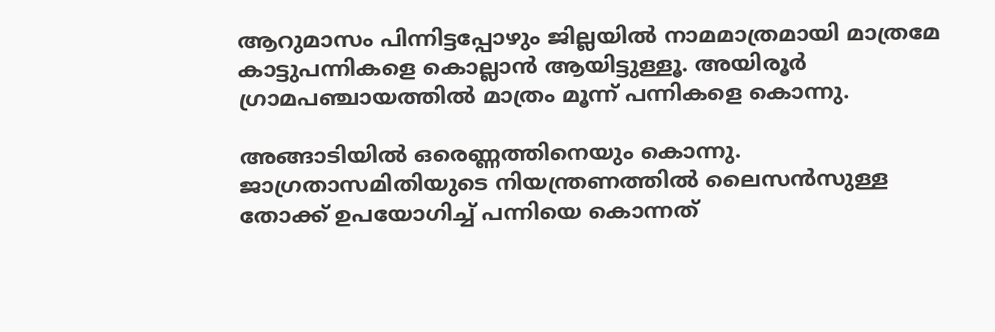ആറുമാസം പിന്നിട്ടപ്പോഴും ജില്ലയിൽ നാമമാത്രമായി മാത്രമേ കാട്ടുപന്നികളെ കൊല്ലാൻ ആയിട്ടുള്ളൂ. അയിരൂർ ഗ്രാമപഞ്ചായത്തിൽ മാത്രം മൂന്ന് പന്നികളെ കൊന്നു.

അങ്ങാടിയിൽ ഒരെണ്ണത്തിനെയും കൊന്നു. ജാഗ്രതാസമിതിയുടെ നിയന്ത്രണത്തിൽ ലൈസൻസുള്ള തോക്ക് ഉപയോഗിച്ച് പന്നിയെ കൊന്നത്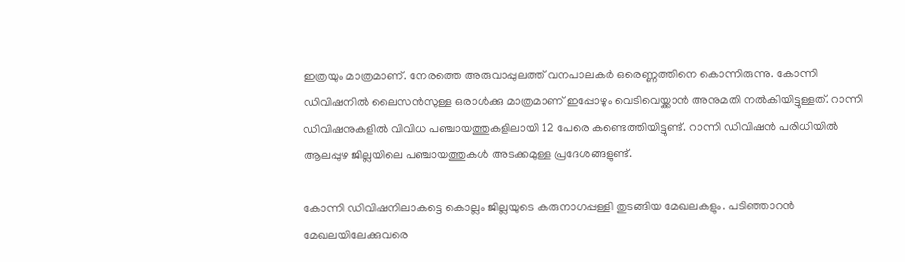ഇത്രയും മാത്രമാണ്. നേരത്തെ അരുവാപ്പുലത്ത് വനപാലകർ ഒരെണ്ണത്തിനെ കൊന്നിരുന്നു. കോന്നി ഡിവിഷനിൽ ലൈസൻസുള്ള ഒരാൾക്കു മാത്രമാണ് ഇപ്പോഴും വെടിവെയ്ക്കാൻ അനുമതി നൽകിയിട്ടുള്ളത്. റാന്നി ഡിവിഷനുകളിൽ വിവിധ പഞ്ചായത്തുകളിലായി 12 പേരെ കണ്ടെത്തിയിട്ടുണ്ട്. റാന്നി ഡിവിഷൻ പരിധിയിൽ ആലപ്പുഴ ജില്ലയിലെ പഞ്ചായത്തുകൾ അടക്കമുള്ള പ്രദേശങ്ങളുണ്ട്.

കോന്നി ഡിവിഷനിലാകട്ടെ കൊല്ലം ജില്ലയുടെ കരുനാഗപ്പള്ളി തുടങ്ങിയ മേഖലകളും. പടിഞ്ഞാറൻ മേഖലയിലേക്കുവരെ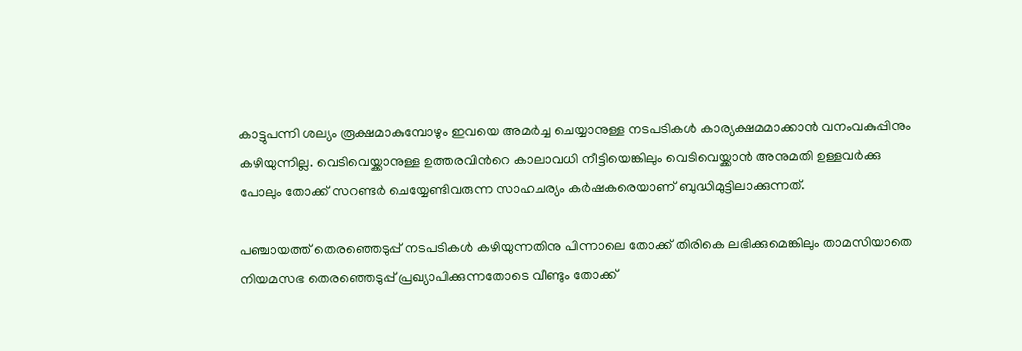കാട്ടുപന്നി ശല്യം രൂക്ഷമാകുമ്പോഴും ഇവയെ അമർച്ച ചെയ്യാനുള്ള നടപടികൾ കാര്യക്ഷമമാക്കാൻ വനംവകുപ്പിനും കഴിയുന്നില്ല. വെടിവെയ്ക്കാനുള്ള ഉത്തരവിന്‍റെ കാലാവധി നീട്ടിയെങ്കിലും വെടിവെയ്ക്കാൻ അനുമതി ഉള്ളവർക്കു പോലും തോക്ക് സറണ്ടർ ചെയ്യേണ്ടിവരുന്ന സാഹചര്യം കർഷകരെയാണ് ബുദ്ധിമുട്ടിലാക്കുന്നത്.

പഞ്ചായത്ത് തെരഞ്ഞെടുപ്പ് നടപടികൾ കഴിയുന്നതിനു പിന്നാലെ തോക്ക് തിരികെ ലഭിക്കുമെങ്കിലും താമസിയാതെ നിയമസഭ തെരഞ്ഞെടുപ്പ് പ്രഖ്യാപിക്കുന്നതോടെ വീണ്ടും തോക്ക്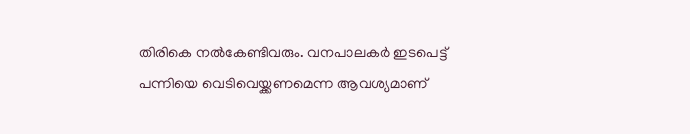തിരികെ നൽകേണ്ടിവരും. വനപാലകർ ഇടപെട്ട് പന്നിയെ വെടിവെയ്ക്കണമെന്ന ആവശ്യമാണ്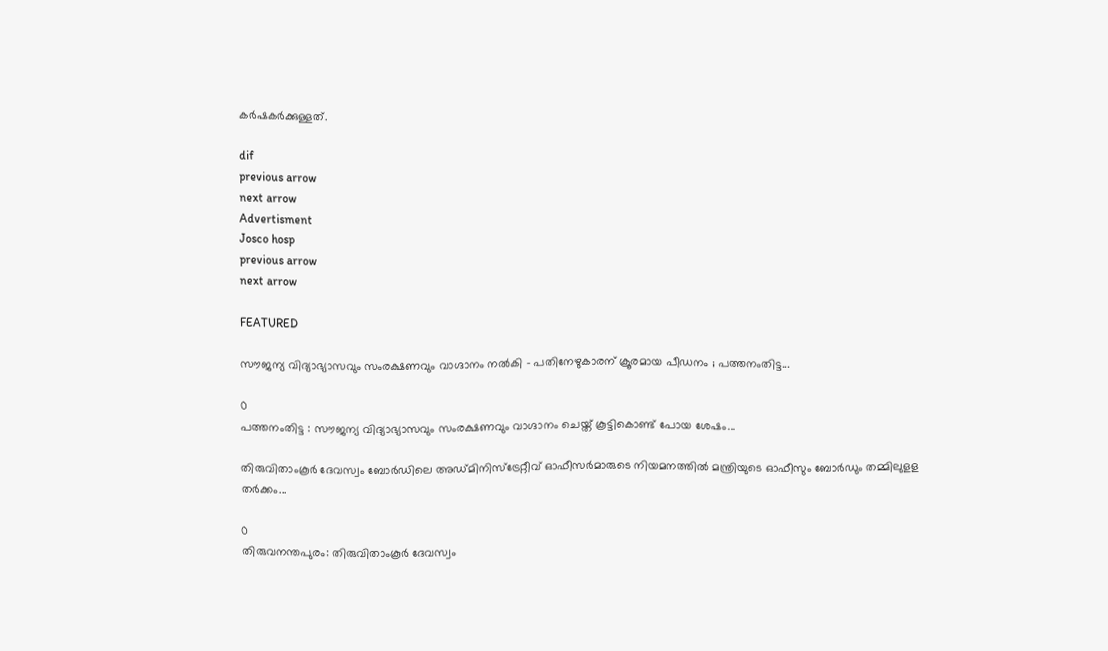കർഷകർക്കുള്ളത്.

dif
previous arrow
next arrow
Advertisment
Josco hosp
previous arrow
next arrow

FEATURED

സൗജന്യ വിദ്യാഭ്യാസവും സംരക്ഷണവും വാഗ്ദാനം നല്‍കി – പതിനേഴുകാരന് ക്രൂരമായ പീഡനം ; പത്തനംതിട്ട...

0
പത്തനംതിട്ട : സൗജന്യ വിദ്യാഭ്യാസവും സംരക്ഷണവും വാഗ്ദാനം ചെയ്ത് കൂട്ടികൊണ്ട് പോയ ശേഷം...

തിരുവിതാംകൂർ ദേവസ്വം ബോർഡിലെ അഡ്മിനിസ്ട്രേറ്റീവ് ഓഫീസർമാരുടെ നിയമനത്തിൽ മന്ത്രിയുടെ ഓഫീസും ബോർഡും തമ്മിലുളള തർക്കം...

0
തിരുവനന്തപുരം: തിരുവിതാംകൂർ ദേവസ്വം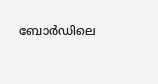ബോർഡിലെ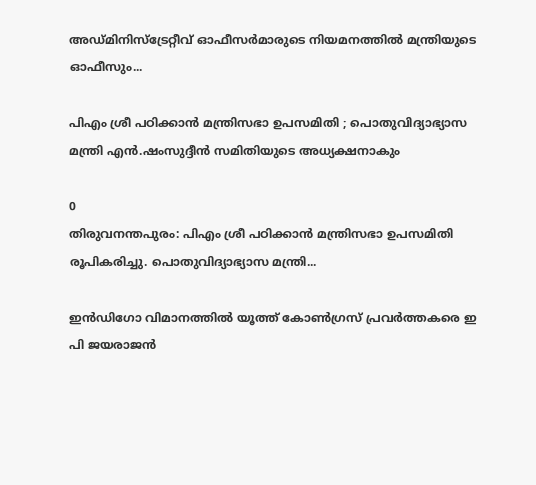അഡ്മിനിസ്ട്രേറ്റീവ് ഓഫീസർമാരുടെ നിയമനത്തിൽ മന്ത്രിയുടെ ഓഫീസും...

പിഎം ശ്രീ പഠിക്കാന്‍ മന്ത്രിസഭാ ഉപസമിതി ; പൊതുവിദ്യാഭ്യാസ മന്ത്രി എന്‍.ഷംസുദ്ദീന്‍ സമിതിയുടെ അധ്യക്ഷനാകും

0
തിരുവനന്തപുരം: പിഎം ശ്രീ പഠിക്കാന്‍ മന്ത്രിസഭാ ഉപസമിതി രൂപികരിച്ചു. പൊതുവിദ്യാഭ്യാസ മന്ത്രി...

ഇൻഡിഗോ വിമാനത്തിൽ യൂത്ത് കോൺഗ്രസ് പ്രവർത്തകരെ ഇ പി ജയരാജൻ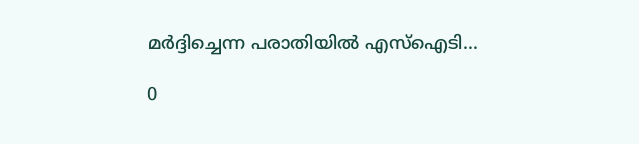മർദ്ദിച്ചെന്ന പരാതിയിൽ എസ്ഐടി...

0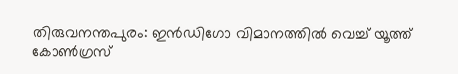തിരുവനന്തപുരം: ഇൻഡിഗോ വിമാനത്തിൽ വെച്ച് യൂത്ത് കോൺഗ്രസ്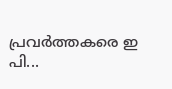പ്രവർത്തകരെ ഇ പി...